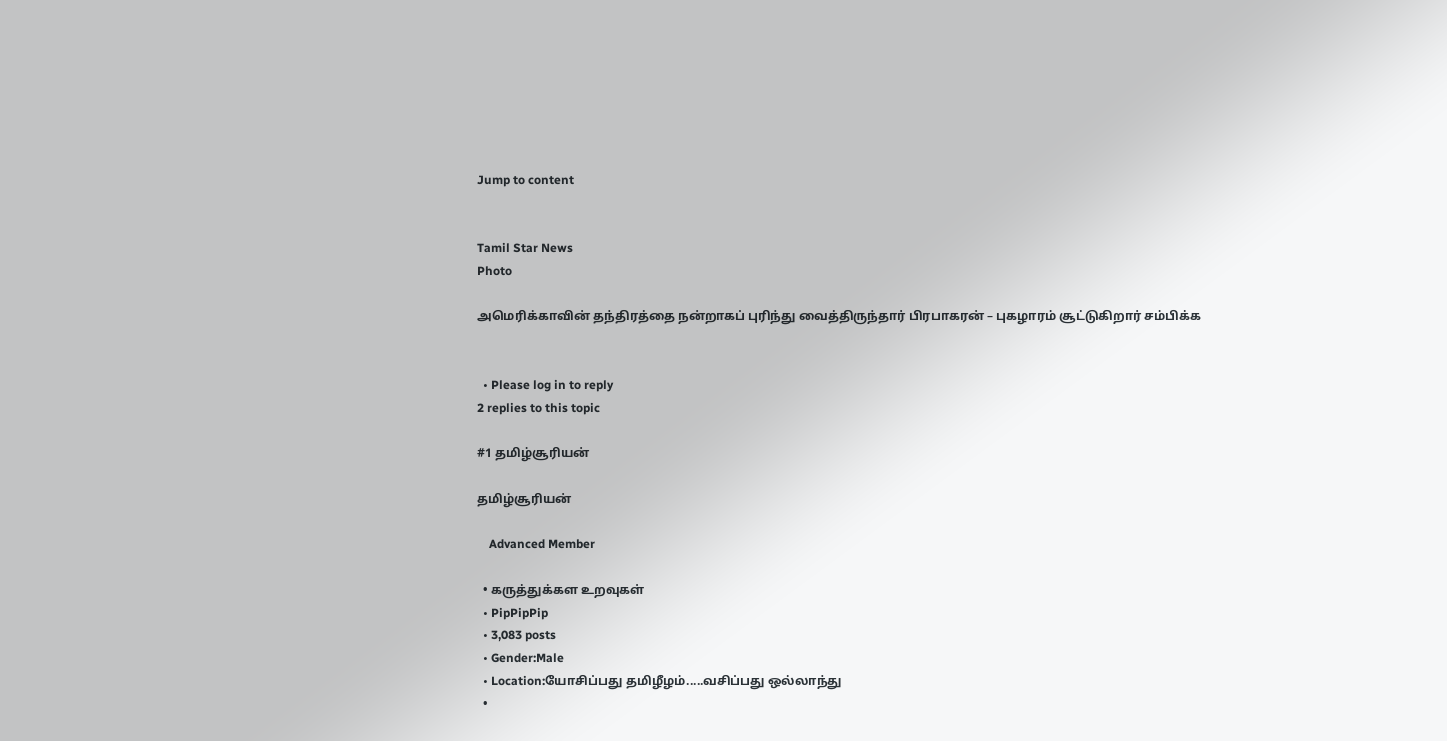Jump to content


Tamil Star News
Photo

அமெரிக்காவின் தந்திரத்தை நன்றாகப் புரிந்து வைத்திருந்தார் பிரபாகரன் – புகழாரம் சூட்டுகிறார் சம்பிக்க


  • Please log in to reply
2 replies to this topic

#1 தமிழ்சூரியன்

தமிழ்சூரியன்

    Advanced Member

  • கருத்துக்கள உறவுகள்
  • PipPipPip
  • 3,083 posts
  • Gender:Male
  • Location:யோசிப்பது தமிழீழம்.....வசிப்பது ஒல்லாந்து
  •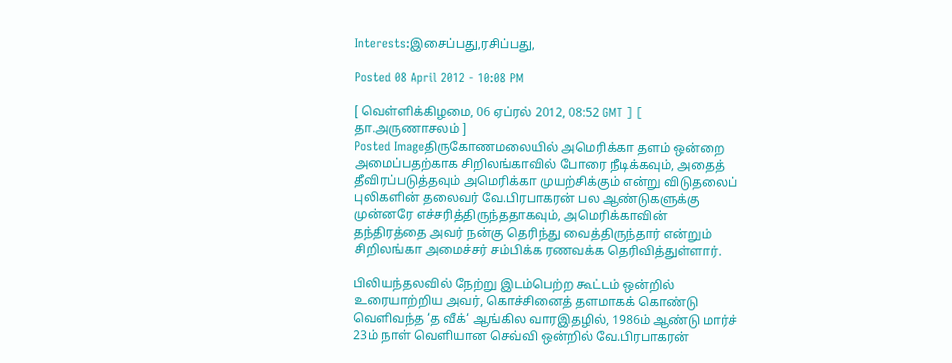Interests:இசைப்பது,ரசிப்பது,

Posted 08 April 2012 - 10:08 PM

[ வெள்ளிக்கிழமை, 06 ஏப்ரல் 2012, 08:52 GMT ] [ தா.அருணாசலம் ]
Posted Imageதிருகோணமலையில் அமெரிக்கா தளம் ஒன்றை அமைப்பதற்காக சிறிலங்காவில் போரை நீடிக்கவும், அதைத் தீவிரப்படுத்தவும் அமெரிக்கா முயற்சிக்கும் என்று விடுதலைப் புலிகளின் தலைவர் வே.பிரபாகரன் பல ஆண்டுகளுக்கு முன்னரே எச்சரித்திருந்ததாகவும், அமெரிக்காவின் தந்திரத்தை அவர் நன்கு தெரிந்து வைத்திருந்தார் என்றும் சிறிலங்கா அமைச்சர் சம்பிக்க ரணவக்க தெரிவித்துள்ளார்.

பிலியந்தலவில் நேற்று இடம்பெற்ற கூட்டம் ஒன்றில் உரையாற்றிய அவர், கொச்சினைத் தளமாகக் கொண்டு வெளிவந்த ‘த வீக்‘ ஆங்கில வாரஇதழில், 1986ம் ஆண்டு மார்ச் 23ம் நாள் வெளியான செவ்வி ஒன்றில் வே.பிரபாகரன்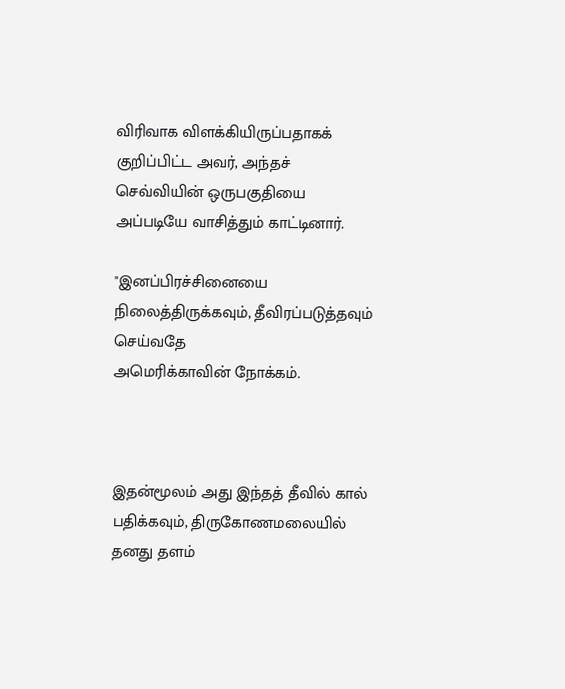விரிவாக விளக்கியிருப்பதாகக் குறிப்பிட்ட அவர், அந்தச் செவ்வியின் ஒருபகுதியை அப்படியே வாசித்தும் காட்டினார்.

"இனப்பிரச்சினையை நிலைத்திருக்கவும், தீவிரப்படுத்தவும் செய்வதே
அமெரிக்காவின் நோக்கம்.



இதன்மூலம் அது இந்தத் தீவில் கால் பதிக்கவும், திருகோணமலையில் தனது தளம்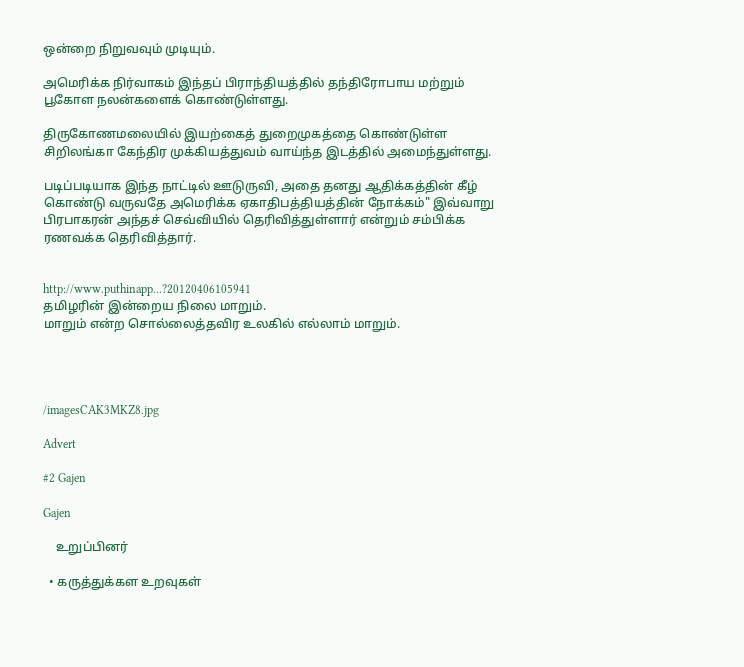ஒன்றை நிறுவவும் முடியும்.

அமெரிக்க நிர்வாகம் இந்தப் பிராந்தியத்தில் தந்திரோபாய மற்றும் பூகோள நலன்களைக் கொண்டுள்ளது.

திருகோணமலையில் இயற்கைத் துறைமுகத்தை கொண்டுள்ள சிறிலங்கா கேந்திர முக்கியத்துவம் வாய்ந்த இடத்தில் அமைந்துள்ளது.

படிப்படியாக இந்த நாட்டில் ஊடுருவி, அதை தனது ஆதிக்கத்தின் கீழ் கொண்டு வருவதே அமெரிக்க ஏகாதிபத்தியத்தின் நோக்கம்" இவ்வாறு பிரபாகரன் அந்தச் செவ்வியில் தெரிவித்துள்ளார் என்றும் சம்பிக்க ரணவக்க தெரிவித்தார்.


http://www.puthinapp...?20120406105941
தமிழரின் இன்றைய நிலை மாறும்.
மாறும் என்ற சொல்லைத்தவிர உலகில் எல்லாம் மாறும்.




/imagesCAK3MKZ8.jpg

Advert

#2 Gajen

Gajen

    உறுப்பினர்

  • கருத்துக்கள உறவுகள்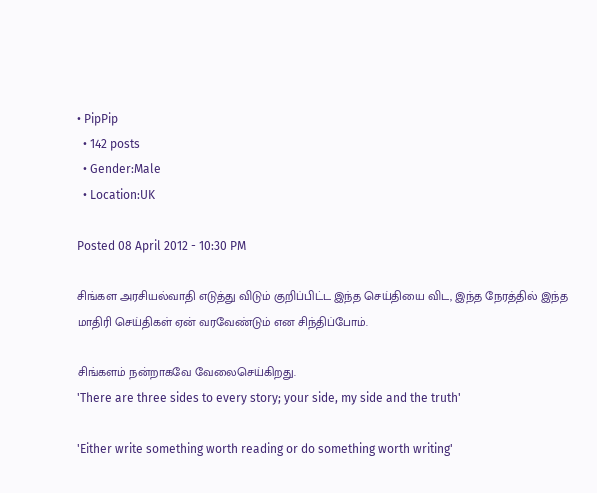• PipPip
  • 142 posts
  • Gender:Male
  • Location:UK

Posted 08 April 2012 - 10:30 PM

சிங்கள அரசியல்வாதி எடுத்து விடும் குறிப்பிட்ட இந்த செய்தியை விட, இந்த நேரத்தில் இந்த மாதிரி செய்திகள் ஏன் வரவேண்டும் என சிந்திப்போம்.

சிங்களம் நன்றாகவே வேலைசெய்கிறது.
'There are three sides to every story; your side, my side and the truth'

'Either write something worth reading or do something worth writing'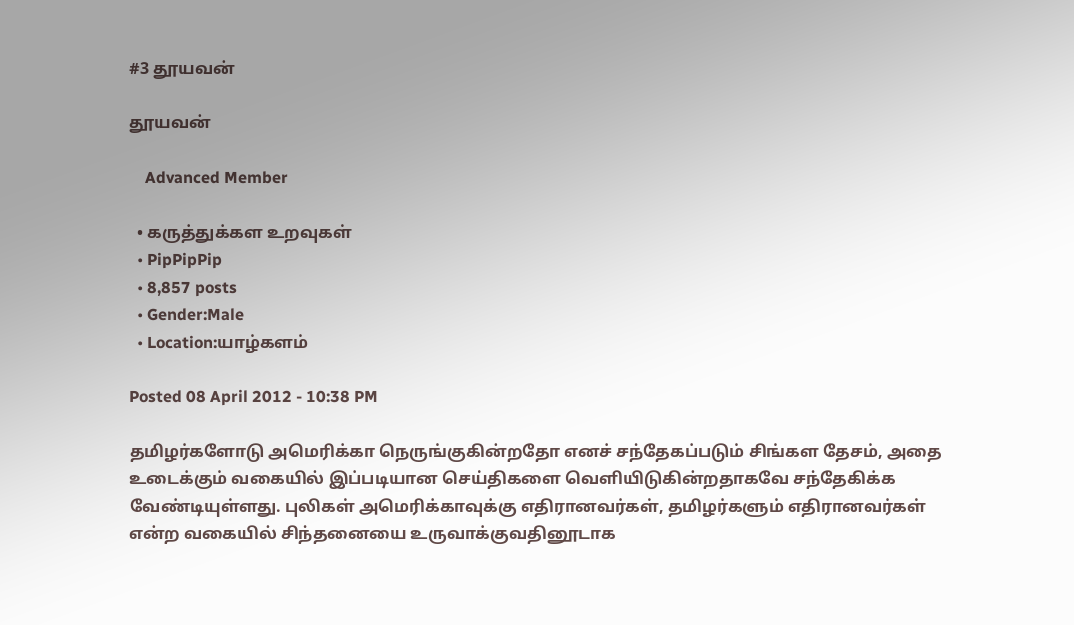#3 தூயவன்

தூயவன்

    Advanced Member

  • கருத்துக்கள உறவுகள்
  • PipPipPip
  • 8,857 posts
  • Gender:Male
  • Location:யாழ்களம்

Posted 08 April 2012 - 10:38 PM

தமிழர்களோடு அமெரிக்கா நெருங்குகின்றதோ எனச் சந்தேகப்படும் சிங்கள தேசம், அதை உடைக்கும் வகையில் இப்படியான செய்திகளை வெளியிடுகின்றதாகவே சந்தேகிக்க வேண்டியுள்ளது. புலிகள் அமெரிக்காவுக்கு எதிரானவர்கள், தமிழர்களும் எதிரானவர்கள் என்ற வகையில் சிந்தனையை உருவாக்குவதினூடாக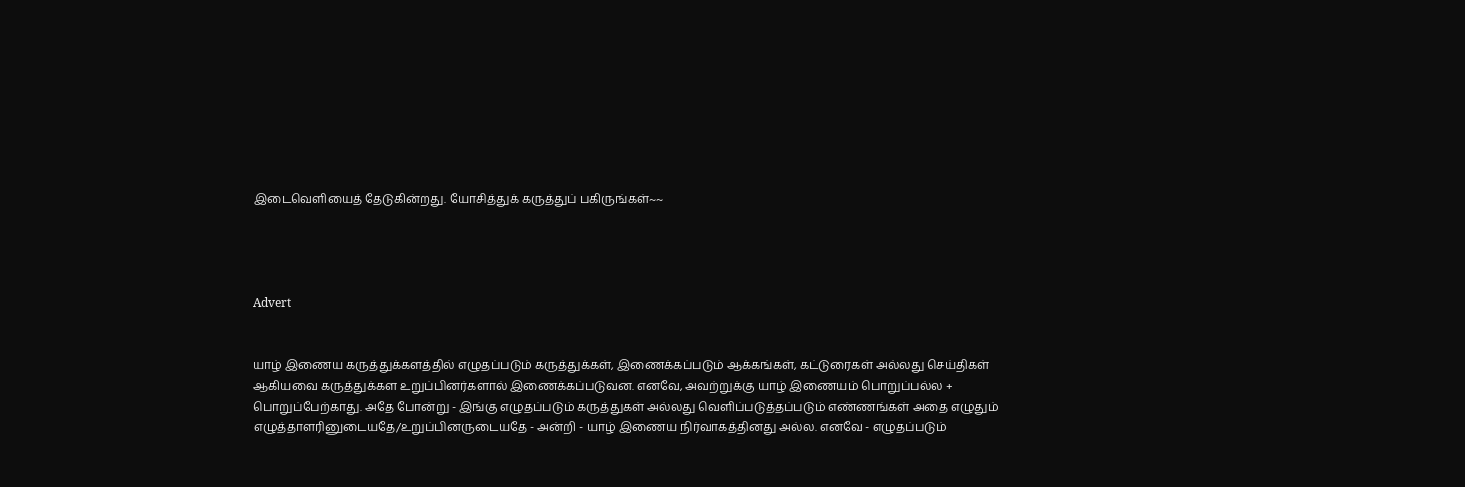இடைவெளியைத் தேடுகின்றது. யோசித்துக் கருத்துப் பகிருங்கள்~~




Advert


யாழ் இணைய கருத்துக்களத்தில் எழுதப்படும் கருத்துக்கள், இணைக்கப்படும் ஆக்கங்கள், கட்டுரைகள் அல்லது செய்திகள் ஆகியவை கருத்துக்கள உறுப்பினர்களால் இணைக்கப்படுவன. எனவே, அவற்றுக்கு யாழ் இணையம் பொறுப்பல்ல + பொறுப்பேற்காது. அதே போன்று - இங்கு எழுதப்படும் கருத்துகள் அல்லது வெளிப்படுத்தப்படும் எண்ணங்கள் அதை எழுதும் எழுத்தாளரினுடையதே/உறுப்பினருடையதே - அன்றி - யாழ் இணைய நிர்வாகத்தினது அல்ல. எனவே - எழுதப்படும்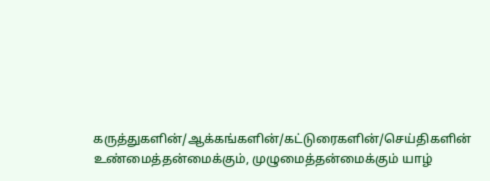கருத்துகளின்/ஆக்கங்களின்/கட்டுரைகளின்/செய்திகளின் உண்மைத்தன்மைக்கும், முழுமைத்தன்மைக்கும் யாழ்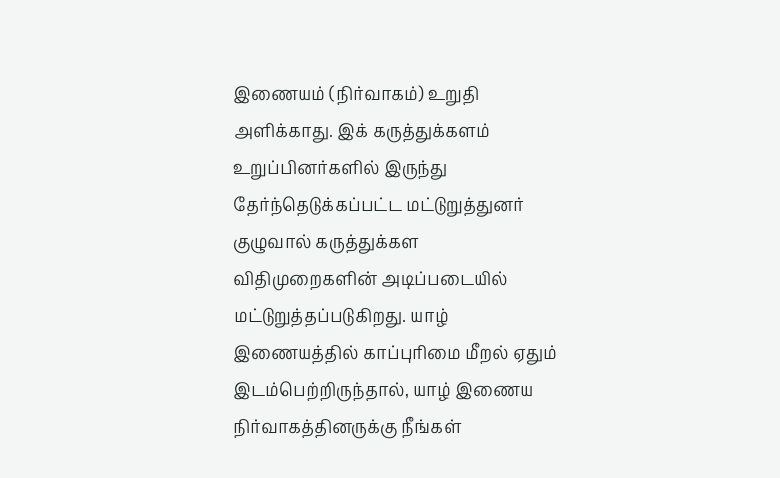இணையம் (நிர்வாகம்) உறுதி அளிக்காது. இக் கருத்துக்களம் உறுப்பினர்களில் இருந்து தேர்ந்தெடுக்கப்பட்ட மட்டுறுத்துனர் குழுவால் கருத்துக்கள விதிமுறைகளின் அடிப்படையில் மட்டுறுத்தப்படுகிறது. யாழ் இணையத்தில் காப்புரிமை மீறல் ஏதும் இடம்பெற்றிருந்தால், யாழ் இணைய நிர்வாகத்தினருக்கு நீங்கள்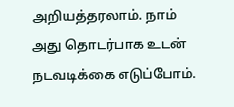அறியத்தரலாம். நாம் அது தொடர்பாக உடன் நடவடிக்கை எடுப்போம்.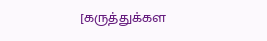[கருத்துக்கள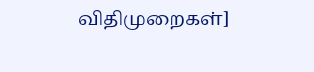விதிமுறைகள்]